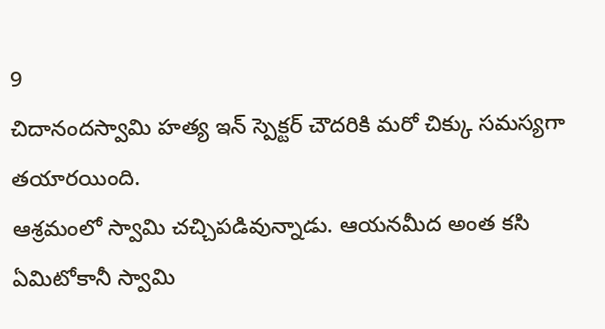9
చిదానందస్వామి హత్య ఇన్ స్పెక్టర్ చౌదరికి మరో చిక్కు సమస్యగా తయారయింది.
ఆశ్రమంలో స్వామి చచ్చిపడివున్నాడు. ఆయనమీద అంత కసి ఏమిటోకానీ స్వామి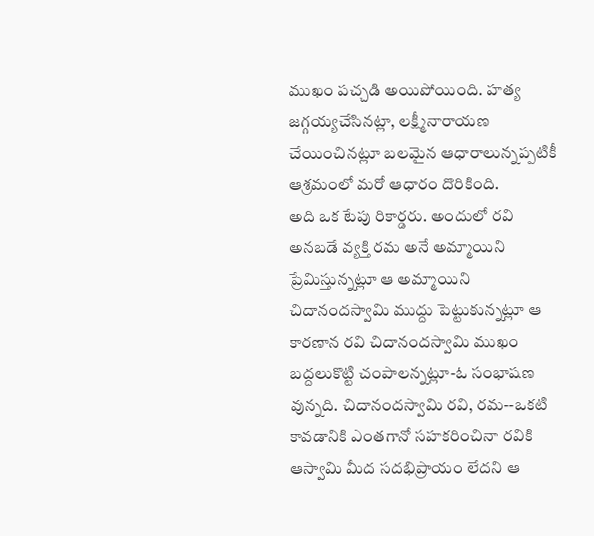ముఖం పచ్చడి అయిపోయింది. హత్య జగ్గయ్యచేసినట్లా, లక్ష్మీనారాయణ చేయించినట్లూ బలమైన ఆధారాలున్నప్పటికీ ఆశ్రమంలో మరో ఆధారం దొరికింది.
అది ఒక టేపు రికార్డరు. అందులో రవి అనబడే వ్యక్తి రమ అనే అమ్మాయిని ప్రేమిస్తున్నట్లూ ఆ అమ్మాయిని చిదానందస్వామి ముద్దు పెట్టుకున్నట్లూ ఆ కారణాన రవి చిదానందస్వామి ముఖం బద్దలుకొట్టి చంపాలన్నట్లూ-ఓ సంభాషణ వున్నది. చిదానందస్వామి రవి, రమ--ఒకటి కావడానికి ఎంతగానో సహకరించినా రవికి ఆస్వామి మీద సదభిప్రాయం లేదని ఆ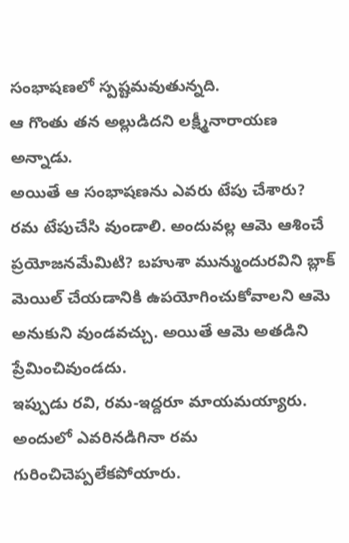సంభాషణలో స్పష్టమవుతున్నది.
ఆ గొంతు తన అల్లుడిదని లక్ష్మీనారాయణ అన్నాడు.
అయితే ఆ సంభాషణను ఎవరు టేపు చేశారు?
రమ టేపుచేసి వుండాలి. అందువల్ల ఆమె ఆశించే ప్రయోజనమేమిటి? బహుశా మున్ముందురవిని బ్లాక్ మెయిల్ చేయడానికి ఉపయోగించుకోవాలని ఆమె అనుకుని వుండవచ్చు. అయితే ఆమె అతడిని ప్రేమించివుండదు.
ఇప్పుడు రవి, రమ-ఇద్దరూ మాయమయ్యారు. అందులో ఎవరినడిగినా రమ గురించిచెప్పలేకపోయారు.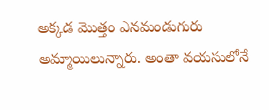అక్కడ మొత్తం ఎనమండుగురు అమ్మాయిలున్నారు. అంతా వయసులోనే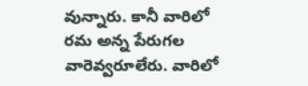వున్నారు. కానీ వారిలో రమ అన్న పేరుగల వారెవ్వరూలేరు. వారిలో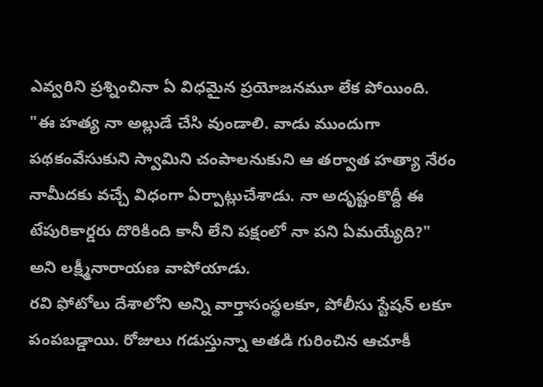ఎవ్వరిని ప్రశ్నించినా ఏ విధమైన ప్రయోజనమూ లేక పోయింది.
"ఈ హత్య నా అల్లుడే చేసి వుండాలి. వాడు ముందుగా పథకంవేసుకుని స్వామిని చంపాలనుకుని ఆ తర్వాత హత్యా నేరం నామీదకు వచ్చే విధంగా ఏర్పాట్లుచేశాడు. నా అదృష్టంకొద్దీ ఈ టేపురికార్డరు దొరికింది కానీ లేని పక్షంలో నా పని ఏమయ్యేది?" అని లక్ష్మీనారాయణ వాపోయాడు.
రవి ఫోటోలు దేశాలోని అన్ని వార్తాసంస్థలకూ, పోలీసు స్టేషన్ లకూ పంపబడ్డాయి. రోజులు గడుస్తున్నా అతడి గురించిన ఆచూకీ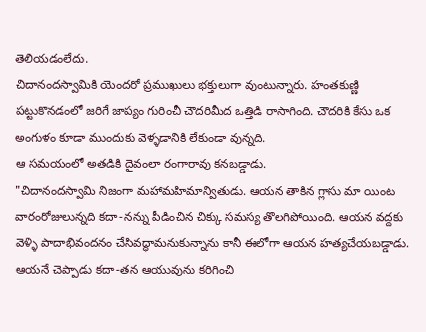తెలియడంలేదు.
చిదానందస్వామికి యెందరో ప్రముఖులు భక్తులుగా వుంటున్నారు. హంతకుణ్ణి పట్టుకొనడంలో జరిగే జాప్యం గురించీ చౌదరిమీద ఒత్తిడి రాసాగింది. చౌదరికి కేసు ఒక అంగుళం కూడా ముందుకు వెళ్ళడానికి లేకుండా వున్నది.
ఆ సమయంలో అతడికి దైవంలా రంగారావు కనబడ్డాడు.
"చిదానందస్వామి నిజంగా మహామహిమాన్వితుడు. ఆయన తాకిన గ్లాసు మా యింట వారంరోజులున్నది కదా-నన్ను పీడించిన చిక్కు సమస్య తొలగిపోయింది. ఆయన వద్దకు వెళ్ళి పాదాభివందనం చేసివద్ధామనుకున్నాను కానీ ఈలోగా ఆయన హత్యచేయబడ్డాడు. ఆయనే చెప్పాడు కదా-తన ఆయువును కరిగించి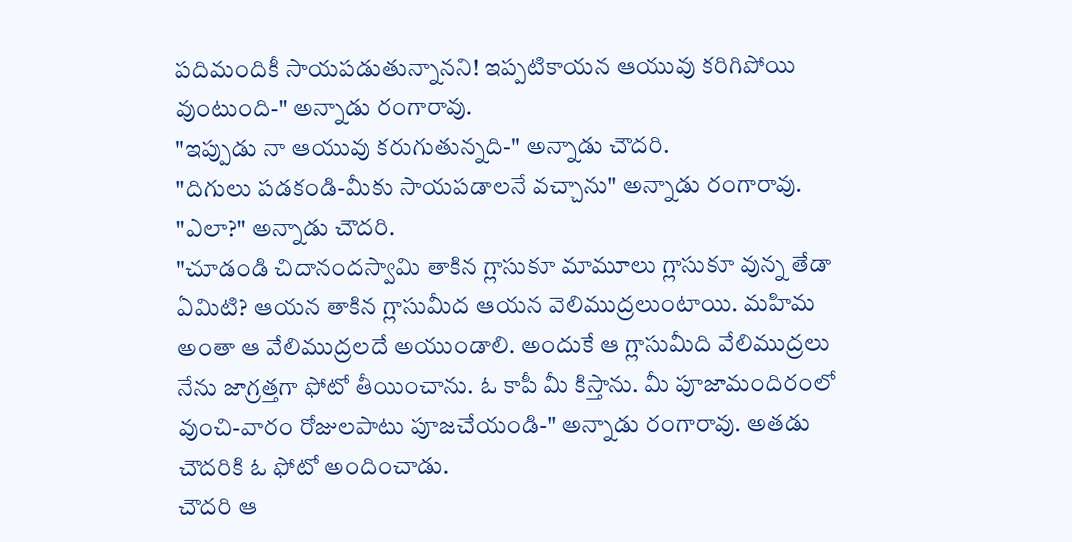పదిమందికీ సాయపడుతున్నానని! ఇప్పటికాయన ఆయువు కరిగిపోయి వుంటుంది-" అన్నాడు రంగారావు.
"ఇప్పుడు నా ఆయువు కరుగుతున్నది-" అన్నాడు చౌదరి.
"దిగులు పడకండి-మీకు సాయపడాలనే వచ్చాను" అన్నాడు రంగారావు.
"ఎలా?" అన్నాడు చౌదరి.
"చూడండి చిదానందస్వామి తాకిన గ్లాసుకూ మామూలు గ్లాసుకూ వున్న తేడా ఏమిటి? ఆయన తాకిన గ్లాసుమీద ఆయన వెలిముద్రలుంటాయి. మహిమ అంతా ఆ వేలిముద్రలదే అయుండాలి. అందుకే ఆ గ్లాసుమీది వేలిముద్రలు నేను జాగ్రత్తగా ఫోటో తీయించాను. ఓ కాపీ మీ కిస్తాను. మీ పూజామందిరంలో వుంచి-వారం రోజులపాటు పూజచేయండి-" అన్నాడు రంగారావు. అతడు చౌదరికి ఓ ఫోటో అందించాడు.
చౌదరి ఆ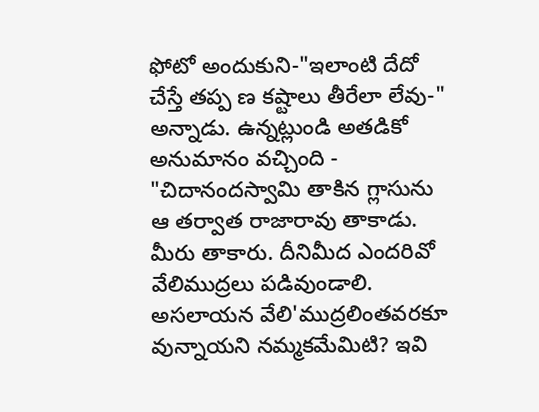ఫోటో అందుకుని-"ఇలాంటి దేదో చేస్తే తప్ప ణ కష్టాలు తీరేలా లేవు-" అన్నాడు. ఉన్నట్లుండి అతడికో అనుమానం వచ్చింది - "చిదానందస్వామి తాకిన గ్లాసును ఆ తర్వాత రాజారావు తాకాడు. మీరు తాకారు. దీనిమీద ఎందరివో వేలిముద్రలు పడివుండాలి. అసలాయన వేలి'ముద్రలింతవరకూ వున్నాయని నమ్మకమేమిటి? ఇవి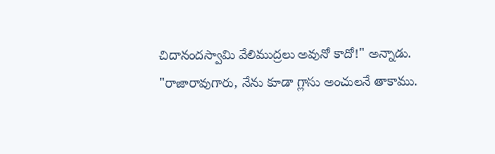చిదానందస్వామి వేలిముద్రలు అవునో కాదో!" అన్నాడు.
"రాజారావుగారు, నేను కూడా గ్లాసు అంచులనే తాకాము.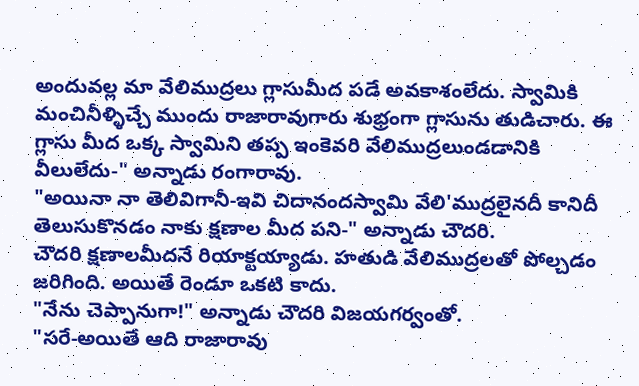అందువల్ల మా వేలిముద్రలు గ్లాసుమీద పడే అవకాశంలేదు. స్వామికి మంచినీళ్ళిచ్చే ముందు రాజారావుగారు శుభ్రంగా గ్లాసును తుడిచారు. ఈ గ్లాసు మీద ఒక్క స్వామిని తప్ప ఇంకెవరి వేలిముద్రలుండడానికి వీలులేదు-" అన్నాడు రంగారావు.
"అయినా నా తెలివిగానీ-ఇవి చిదానందస్వామి వేలి'ముద్రలైనదీ కానిదీ తెలుసుకొనడం నాకు క్షణాల మీద పని-" అన్నాడు చౌదరి.
చౌదరి క్షణాలమీదనే రియాక్టయ్యాడు. హతుడి వేలిముద్రలతో పోల్చడం జరిగింది. అయితే రెండూ ఒకటి కాదు.
"నేను చెప్పానుగా!" అన్నాడు చౌదరి విజయగర్వంతో.
"సరే-అయితే ఆది రాజారావు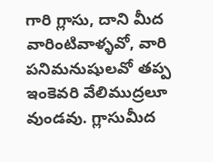గారి గ్లాసు, దాని మీద వారింటివాళ్ళవో, వారి పనిమనుషులవో తప్ప ఇంకెవరి వేలిముద్రలూ వుండవు. గ్లాసుమీద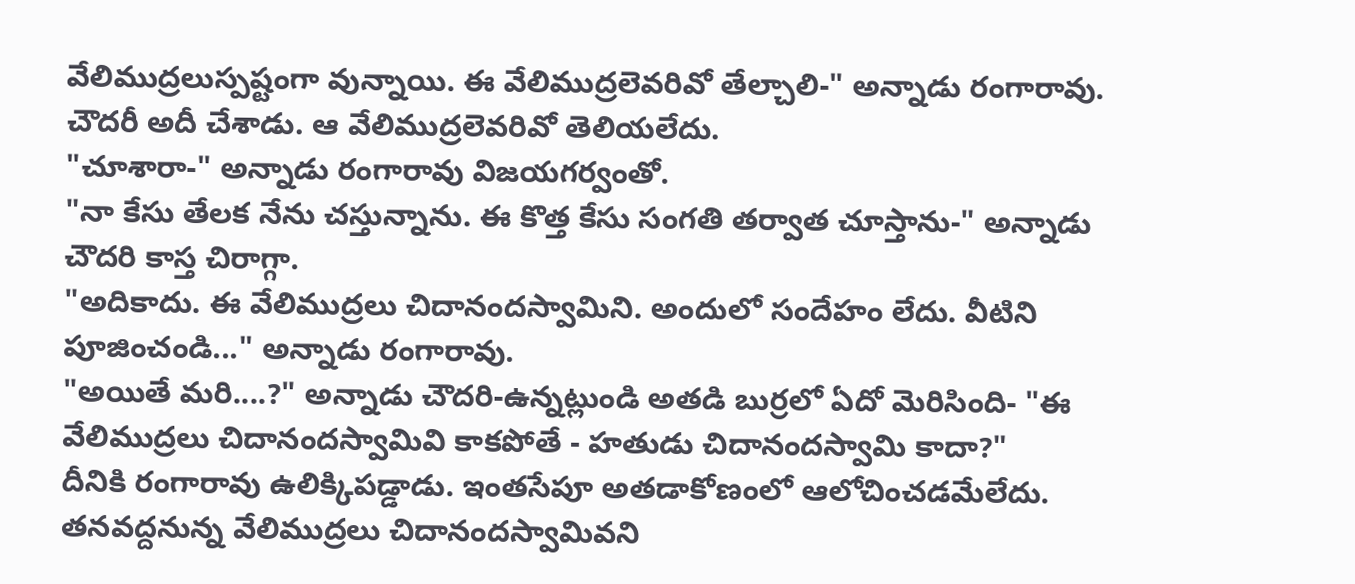వేలిముద్రలుస్పష్టంగా వున్నాయి. ఈ వేలిముద్రలెవరివో తేల్చాలి-" అన్నాడు రంగారావు.
చౌదరీ అదీ చేశాడు. ఆ వేలిముద్రలెవరివో తెలియలేదు.
"చూశారా-" అన్నాడు రంగారావు విజయగర్వంతో.
"నా కేసు తేలక నేను చస్తున్నాను. ఈ కొత్త కేసు సంగతి తర్వాత చూస్తాను-" అన్నాడు చౌదరి కాస్త చిరాగ్గా.
"అదికాదు. ఈ వేలిముద్రలు చిదానందస్వామిని. అందులో సందేహం లేదు. వీటిని పూజించండి..." అన్నాడు రంగారావు.
"అయితే మరి....?" అన్నాడు చౌదరి-ఉన్నట్లుండి అతడి బుర్రలో ఏదో మెరిసింది- "ఈ వేలిముద్రలు చిదానందస్వామివి కాకపోతే - హతుడు చిదానందస్వామి కాదా?"
దీనికి రంగారావు ఉలిక్కిపడ్డాడు. ఇంతసేపూ అతడాకోణంలో ఆలోచించడమేలేదు. తనవద్దనున్న వేలిముద్రలు చిదానందస్వామివని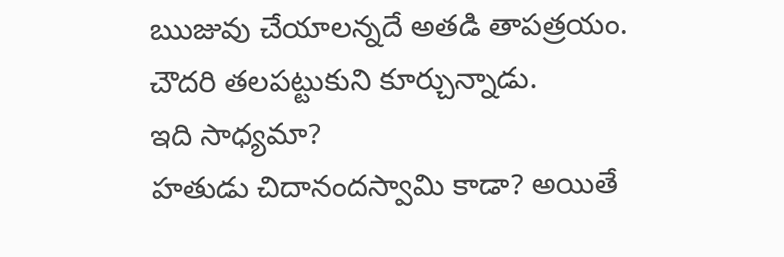ఋజువు చేయాలన్నదే అతడి తాపత్రయం.
చౌదరి తలపట్టుకుని కూర్చున్నాడు.
ఇది సాధ్యమా?
హతుడు చిదానందస్వామి కాడా? అయితే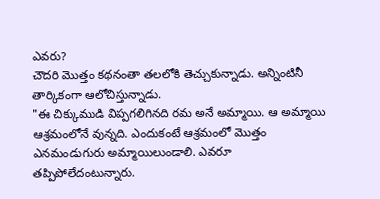ఎవరు?
చౌదరి మొత్తం కథనంతా తలలోకి తెచ్చుకున్నాడు. అన్నింటినీ తార్కికంగా ఆలోచిస్తున్నాడు.
"ఈ చిక్కుముడి విప్పగలిగినది రమ అనే అమ్మాయి. ఆ అమ్మాయి ఆశ్రమంలోనే వున్నది. ఎందుకంటే ఆశ్రమంలో మొత్తం ఎనమండుగురు అమ్మాయిలుండాలి. ఎవరూ తప్పిపోలేదంటున్నారు.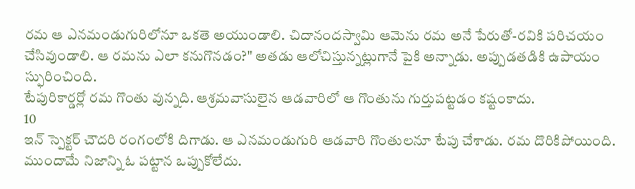రమ ఆ ఎనమండుగురిలోనూ ఒకతె అయుండాలి. చిదానందస్వామి ఆమెను రమ అనే పేరుతో-రవికి పరిచయం చేసివుండాలి. ఆ రమను ఎలా కనుగొనడం?" అతడు ఆలోచిస్తున్నట్లుగానే పైకి అన్నాడు. అప్పుడతడికి ఉపాయం స్ఫురించింది.
టేపురికార్డర్లో రమ గొంతు వున్నది. ఆశ్రమవాసులైన ఆడవారిలో ఆ గొంతును గుర్తుపట్టడం కష్టంకాదు.
10
ఇన్ స్పెక్టర్ చౌదరి రంగంలోకి దిగాడు. ఆ ఎనమండుగురి ఆడవారి గొంతులనూ టేపు చేశాడు. రమ దొరికిపోయింది. ముందామే నిజాన్ని ఓ పట్టాన ఒప్పుకోలేదు.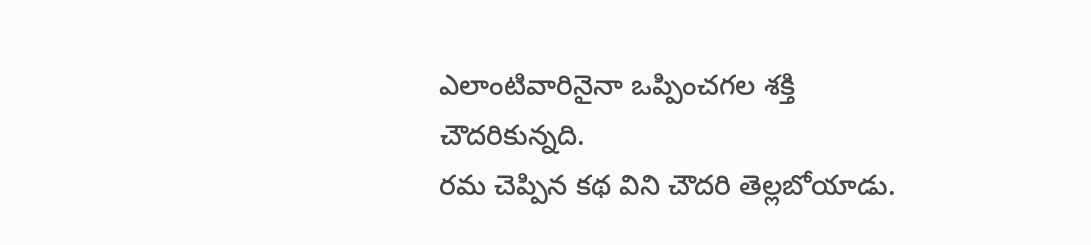ఎలాంటివారినైనా ఒప్పించగల శక్తి చౌదరికున్నది.
రమ చెప్పిన కథ విని చౌదరి తెల్లబోయాడు.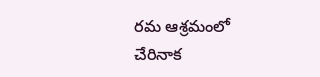రమ ఆశ్రమంలో చేరినాక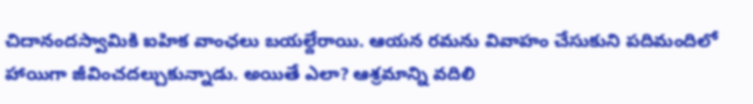చిదానందస్వామికి ఐహిక వాంఛలు బయల్దేరాయి. ఆయన రమను వివాహం చేసుకుని పదిమందిలో హాయిగా జీవించదల్చుకున్నాడు. అయితే ఎలా? ఆశ్రమాన్ని వదిలి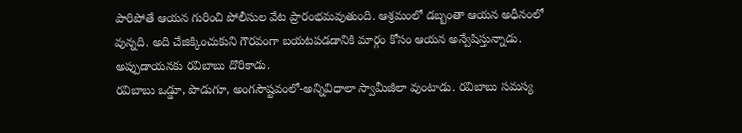పారిపోతే ఆయన గురించి పోలీసుల వేట ప్రారంభమవుతుంది. ఆశ్రమంలో డబ్బంతా ఆయన అధీనంలో వున్నది. అది చేజిక్కించుకుని గౌరవంగా బయటపడడానికి మార్గం కోసం ఆయన అన్వేషిస్తున్నాడు. అప్పుడాయనకు రవిబాబు దొరికాడు.
రవిబాబు ఒడ్డూ, పొడుగూ, అంగసౌష్టవంలో-అన్నివిధాలా స్వామీజీలా వుంటాడు. రవిబాబు సమస్య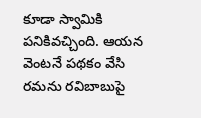కూడా స్వామికి పనికివచ్చింది. ఆయన వెంటనే పథకం వేసి రమను రవిబాబుపై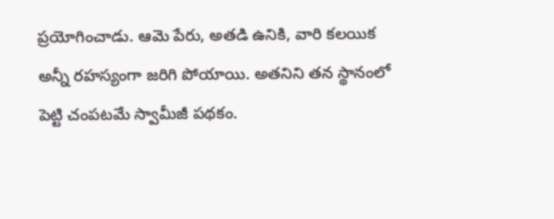ప్రయోగించాడు. ఆమె పేరు, అతడి ఉనికి, వారి కలయిక అన్నీ రహస్యంగా జరిగి పోయాయి. అతనిని తన స్థానంలో పెట్టి చంపటమే స్వామీజీ పథకం.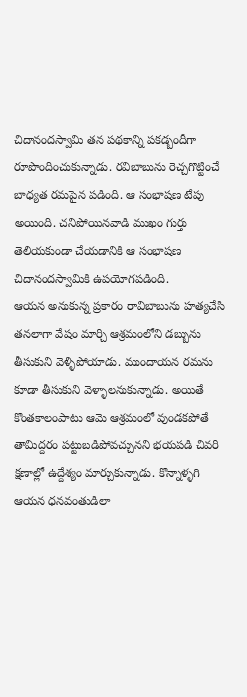చిదానందస్వామి తన పథకాన్ని పకడ్బందీగా రూపొందించుకున్నాడు. రవిబాబును రెచ్చగొట్టించే బాధ్యత రమపైన పడింది. ఆ సంభాషణ టేపు అయింది. చనిపోయినవాడి ముఖం గుర్తు తెలియకుండా చేయడానికి ఆ సంభాషణ చిదానందస్వామికి ఉపయోగపడింది.
ఆయన అనుకున్న ప్రకారం రావిబాబును హత్యచేసి తనలాగా వేషం మార్చి ఆశ్రమంలోని డబ్బును తీసుకుని వెళ్ళిపోయాడు. ముందాయన రమను కూడా తీసుకుని వెళ్ళాలనుకున్నాడు. అయితే కొంతకాలంపాటు ఆమె ఆశ్రమంలో వుండకపోతే తామిద్దరం పట్టుబడిపోవచ్చునని భయపడి చివరి క్షణాల్లో ఉద్దేశ్యం మార్చుకున్నాడు. కొన్నాళ్ళగి ఆయన ధనవంతుడిలా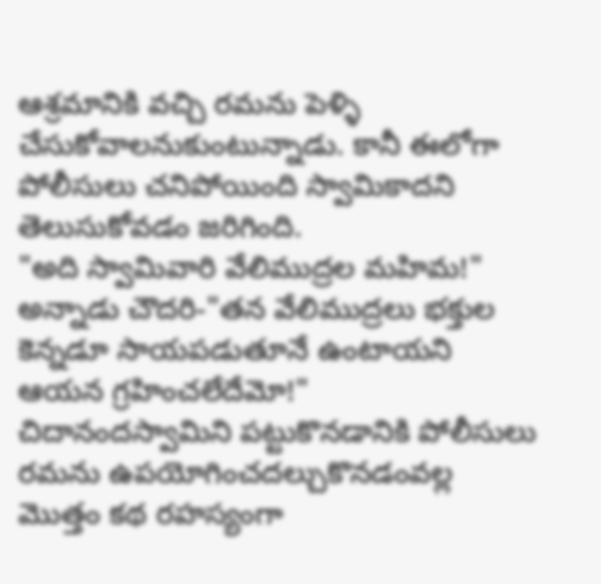ఆశ్రమానికి వచ్చి రమను పెళ్ళి చేసుకోవాలనుకుంటున్నాడు. కానీ ఈలోగా పోలీసులు చనిపోయింది స్వామికాదని తెలుసుకోవడం జరిగింది.
"అది స్వామివారి వేలిముద్రల మహిమ!" అన్నాడు చౌదరి-"తన వేలిముద్రలు భక్తుల కెన్నడూ సాయపడుతూనే ఉంటాయని ఆయన గ్రహించలేదేమో!"
చిదానందస్వామిని పట్టుకొనడానికి పోలీసులు రమను ఉపయోగించదల్చుకొనడంవల్ల మొత్తం కథ రహస్యంగా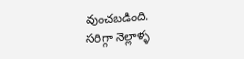వుంచబడింది.
సరిగ్గా నెల్లాళ్ళ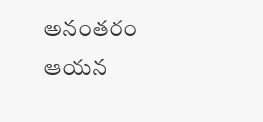అనంతరం ఆయన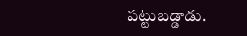పట్టుబడ్డాడు.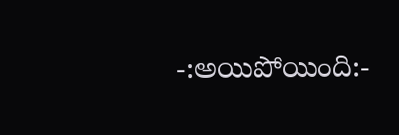-:అయిపోయింది:-